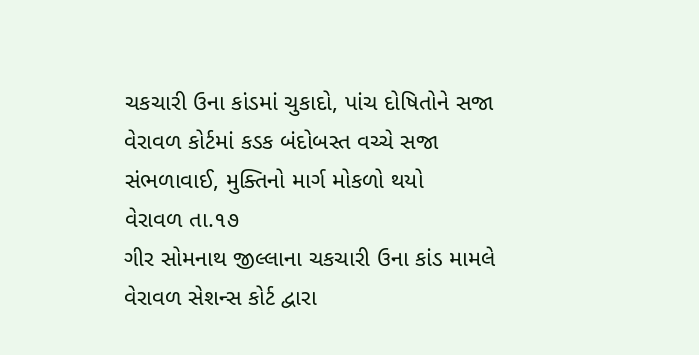ચકચારી ઉના કાંડમાં ચુકાદો, પાંચ દોષિતોને સજા
વેરાવળ કોર્ટમાં કડક બંદોબસ્ત વચ્ચે સજા સંભળાવાઈ, મુક્તિનો માર્ગ મોકળો થયો
વેરાવળ તા.૧૭
ગીર સોમનાથ જીલ્લાના ચકચારી ઉના કાંડ મામલે વેરાવળ સેશન્સ કોર્ટ દ્વારા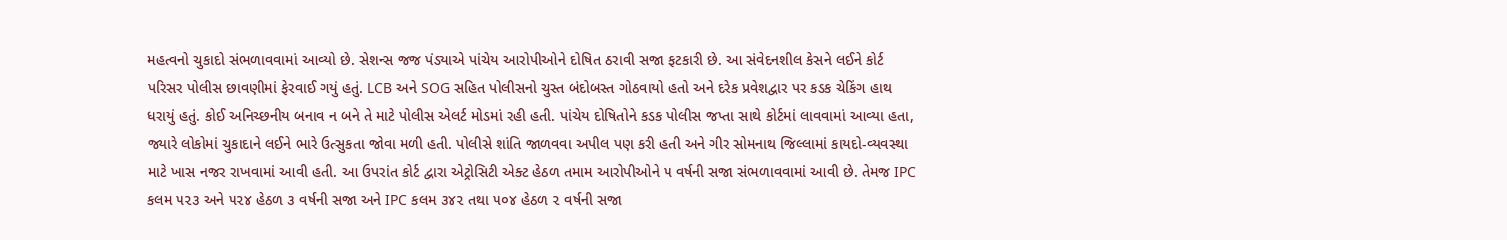મહત્વનો ચુકાદો સંભળાવવામાં આવ્યો છે. સેશન્સ જજ પંડ્યાએ પાંચેય આરોપીઓને દોષિત ઠરાવી સજા ફટકારી છે. આ સંવેદનશીલ કેસને લઈને કોર્ટ પરિસર પોલીસ છાવણીમાં ફેરવાઈ ગયું હતું. LCB અને SOG સહિત પોલીસનો ચુસ્ત બંદોબસ્ત ગોઠવાયો હતો અને દરેક પ્રવેશદ્વાર પર કડક ચેકિંગ હાથ ધરાયું હતું. કોઈ અનિચ્છનીય બનાવ ન બને તે માટે પોલીસ એલર્ટ મોડમાં રહી હતી. પાંચેય દોષિતોને કડક પોલીસ જપ્તા સાથે કોર્ટમાં લાવવામાં આવ્યા હતા, જ્યારે લોકોમાં ચુકાદાને લઈને ભારે ઉત્સુકતા જોવા મળી હતી. પોલીસે શાંતિ જાળવવા અપીલ પણ કરી હતી અને ગીર સોમનાથ જિલ્લામાં કાયદો-વ્યવસ્થા માટે ખાસ નજર રાખવામાં આવી હતી. આ ઉપરાંત કોર્ટ દ્વારા એટ્રોસિટી એક્ટ હેઠળ તમામ આરોપીઓને ૫ વર્ષની સજા સંભળાવવામાં આવી છે. તેમજ IPC કલમ ૫૨૩ અને ૫૨૪ હેઠળ ૩ વર્ષની સજા અને IPC કલમ ૩૪૨ તથા ૫૦૪ હેઠળ ૨ વર્ષની સજા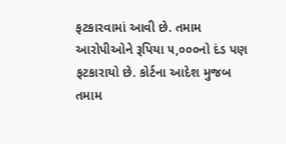ફટકારવામાં આવી છે. તમામ આરોપીઓને રૂપિયા ૫,૦૦૦નો દંડ પણ ફટકારાયો છે. કોર્ટના આદેશ મુજબ તમામ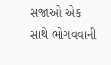સજાઓ એક સાથે ભોગવવાની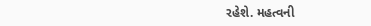રહેશે. મહત્વની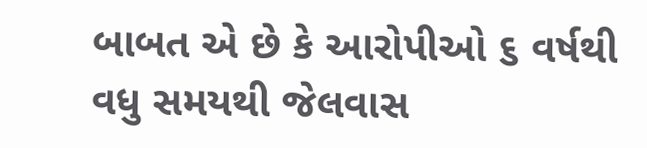બાબત એ છે કે આરોપીઓ ૬ વર્ષથી વધુ સમયથી જેલવાસ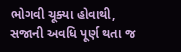ભોગવી ચૂક્યા હોવાથી, સજાની અવધિ પૂર્ણ થતા જ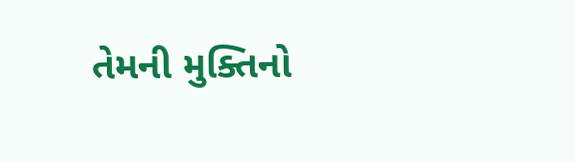તેમની મુક્તિનો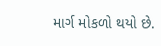માર્ગ મોકળો થયો છે.